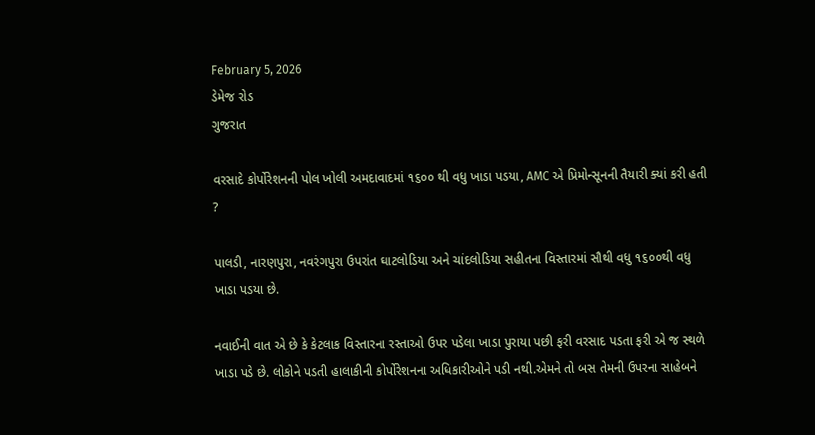February 5, 2026
ડેમેજ રોડ
ગુજરાત

વરસાદે કોર્પોરેશનની પોલ ખોલી અમદાવાદમાં ૧૬૦૦ થી વધુ ખાડા પડયા, AMC એ પ્રિમોન્સૂનની તૈયારી ક્યાં કરી હતી ?

પાલડી, નારણપુરા, નવરંગપુરા ઉપરાંત ઘાટલોડિયા અને ચાંદલોડિયા સહીતના વિસ્તારમાં સૌથી વધુ ૧૬૦૦થી વધુ ખાડા પડયા છે.

નવાઈની વાત એ છે કે કેટલાક વિસ્તારના રસ્તાઓ ઉપર પડેલા ખાડા પુરાયા પછી ફરી વરસાદ પડતા ફરી એ જ સ્થળે ખાડા પડે છે. લોકોને પડતી હાલાકીની કોર્પોરેશનના અધિકારીઓને પડી નથી.એમને તો બસ તેમની ઉપરના સાહેબને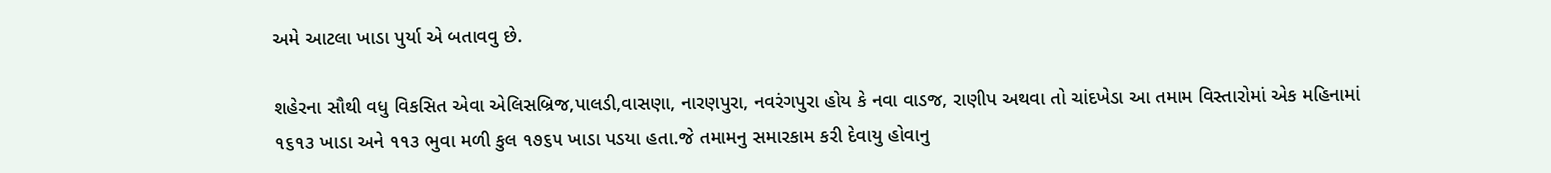અમે આટલા ખાડા પુર્યા એ બતાવવુ છે.

શહેરના સૌથી વધુ વિકસિત એવા એલિસબ્રિજ,પાલડી,વાસણા, નારણપુરા, નવરંગપુરા હોય કે નવા વાડજ, રાણીપ અથવા તો ચાંદખેડા આ તમામ વિસ્તારોમાં એક મહિનામાં ૧૬૧૩ ખાડા અને ૧૧૩ ભુવા મળી કુલ ૧૭૬૫ ખાડા પડયા હતા.જે તમામનુ સમારકામ કરી દેવાયુ હોવાનુ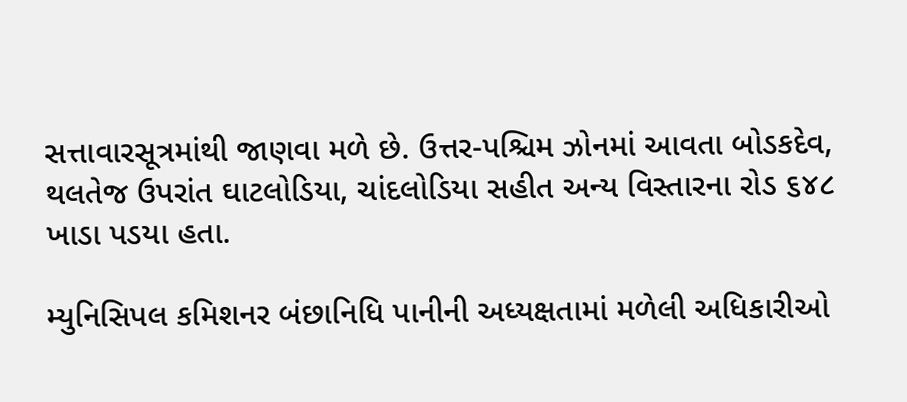સત્તાવારસૂત્રમાંથી જાણવા મળે છે. ઉત્તર-પશ્ચિમ ઝોનમાં આવતા બોડકદેવ, થલતેજ ઉપરાંત ઘાટલોડિયા, ચાંદલોડિયા સહીત અન્ય વિસ્તારના રોડ ૬૪૮ ખાડા પડયા હતા.

મ્યુનિસિપલ કમિશનર બંછાનિધિ પાનીની અધ્યક્ષતામાં મળેલી અધિકારીઓ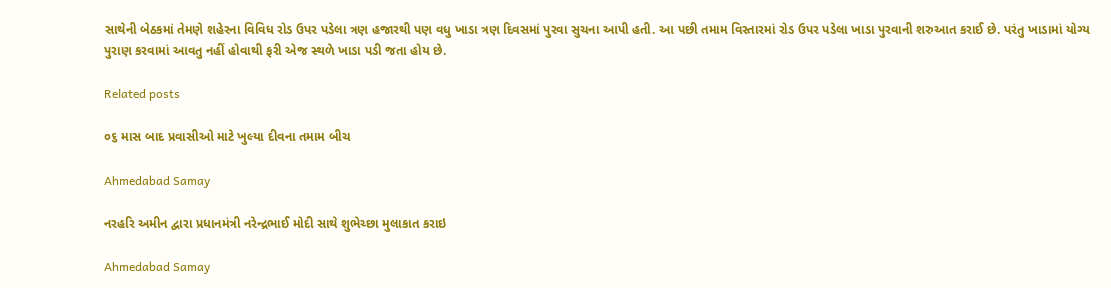સાથેની બેઠકમાં તેમણે શહેરના વિવિધ રોડ ઉપર પડેલા ત્રણ હજારથી પણ વધુ ખાડા ત્રણ દિવસમાં પુરવા સુચના આપી હતી. આ પછી તમામ વિસ્તારમાં રોડ ઉપર પડેલા ખાડા પુરવાની શરુઆત કરાઈ છે. પરંતુ ખાડામાં યોગ્ય પુરાણ કરવામાં આવતુ નહીં હોવાથી ફરી એજ સ્થળે ખાડા પડી જતા હોય છે.

Related posts

૦૬ માસ બાદ પ્રવાસીઓ માટે ખુલ્યા દીવના તમામ બીચ

Ahmedabad Samay

નરહરિ અમીન દ્વારા પ્રધાનમંત્રી નરેન્દ્રભાઈ મોદી સાથે શુભેચ્છા મુલાકાત કરાઇ

Ahmedabad Samay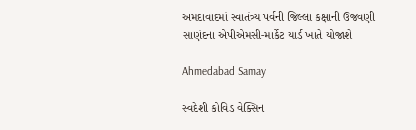અમદાવાદમાં સ્વાતંત્ર્ય પર્વની જિલ્લા કક્ષાની ઉજવણી સાણંદના એપીએમસી-માર્કેટ યાર્ડ ખાતે યોજાશે

Ahmedabad Samay

સ્વદેશી કોવિડ વેક્સિન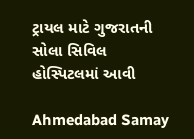ટ્રાયલ માટે ગુજરાતની સોલા સિવિલ હોસ્પિટલમાં આવી

Ahmedabad Samay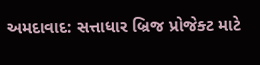અમદાવાદ: સત્તાધાર બ્રિજ પ્રોજેક્ટ માટે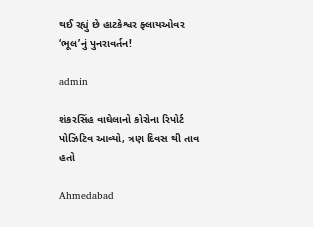થઈ રહ્યું છે હાટકેશ્વર ફ્લાયઓવર ‘ભૂલ’નું પુનરાવર્તન!

admin

શંકરસિંહ વાઘેલાનો કોરોના રિપોર્ટ પોઝિટિવ આવ્યો, ત્રણ દિવસ થી તાવ હતો

Ahmedabad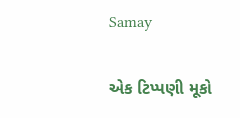Samay

એક ટિપ્પણી મૂકો